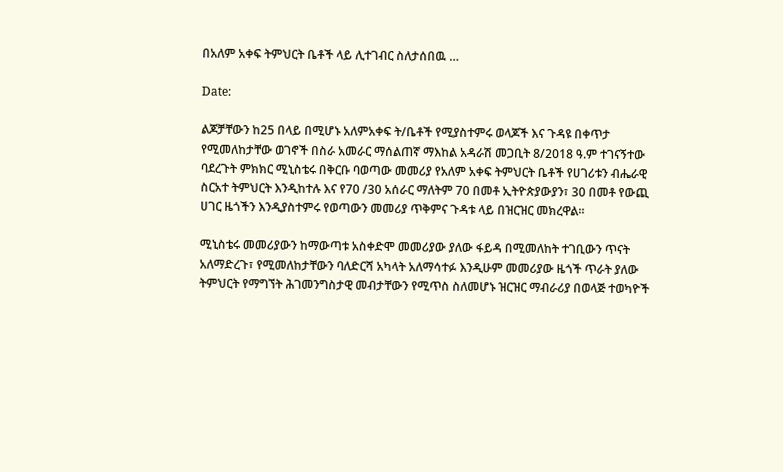በአለም አቀፍ ትምህርት ቤቶች ላይ ሊተገብር ስለታሰበዉ …

Date:

ልጆቻቸውን ከ25 በላይ በሚሆኑ አለምአቀፍ ት/ቤቶች የሚያስተምሩ ወላጆች እና ጉዳዩ በቀጥታ የሚመለከታቸው ወገኖች በስራ አመራር ማሰልጠኛ ማእከል አዳራሽ መጋቢት 8/2018 ዓ.ም ተገናኝተው ባደረጉት ምክክር ሚኒስቴሩ በቅርቡ ባወጣው መመሪያ የአለም አቀፍ ትምህርት ቤቶች የሀገሪቱን ብሔራዊ ስርአተ ትምህርት እንዲከተሉ እና የ70 /30 አሰራር ማለትም 70 በመቶ ኢትዮጵያውያን፣ 30 በመቶ የውጪ ሀገር ዜጎችን እንዲያስተምሩ የወጣውን መመሪያ ጥቅምና ጉዳቱ ላይ በዝርዝር መክረዋል።

ሚኒስቴሩ መመሪያውን ከማውጣቱ አስቀድሞ መመሪያው ያለው ፋይዳ በሚመለከት ተገቢውን ጥናት አለማድረጉ፣ የሚመለከታቸውን ባለድርሻ አካላት አለማሳተፉ እንዲሁም መመሪያው ዜጎች ጥራት ያለው ትምህርት የማግኘት ሕገመንግስታዊ መብታቸውን የሚጥስ ስለመሆኑ ዝርዝር ማብራሪያ በወላጅ ተወካዮች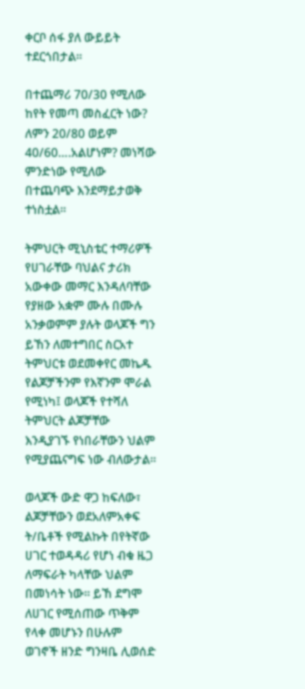ቀርቦ ሰፋ ያለ ውይይት ተደርጎበታል።

በተጨማሪ 70/30 የሚለው ከየት የመጣ መስፈርት ነው? ለምን 20/80 ወይም 40/60….አልሆነም? መነሻው ምንድነው የሚለው በተጨባጭ እንደማይታወቅ ተነስቷል።

ትምህርት ሚኒስቴር ተማሪዎች የሀገራቸው ባህልና ታሪክ አውቀው መማር እንዳለባቸው የያዘው አቋም ሙሉ በሙሉ አንቃወምም ያሉት ወላጆች ግን ይኸን ለመተግበር ስርአተ ትምህርቱ ወደመቀየር መኬዱ የልጆቻችንም የእኛንም ሞራል የሚነካ፤ ወላጆች የተሻለ ትምህርት ልጆቻቸው እንዲያገኙ የነበራቸውን ህልም የሚያጨናግፍ ነው ብለውታል።

ወላጆች ውድ ዋጋ ከፍለው፣ ልጆቻቸውን ወደአለምአቀፍ ት/ቤቶች የሚልኩት በየትኛው ሀገር ተወዳዳሪ የሆነ ብቁ ዜጋ ለማፍራት ካላቸው ህልም በመነሳት ነው። ይኸ ደግሞ ለሀገር የሚሰጠው ጥቅም የላቀ መሆኑን በሁሉም ወገኖች ዘንድ ግንዛቤ ሊወሰድ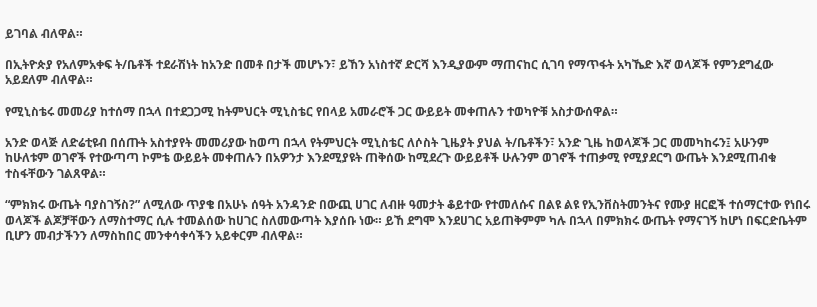ይገባል ብለዋል።

በኢትዮጵያ የአለምአቀፍ ት/ቤቶች ተደራሽነት ከአንድ በመቶ በታች መሆኑን፣ ይኸን አነስተኛ ድርሻ እንዲያውም ማጠናከር ሲገባ የማጥፋት አካኼድ እኛ ወላጆች የምንደግፈው አይደለም ብለዋል።

የሚኒስቴሩ መመሪያ ከተሰማ በኋላ በተደጋጋሚ ከትምህርት ሚኒስቴር የበላይ አመራሮች ጋር ውይይት መቀጠሉን ተወካዮቹ አስታውሰዋል።

አንድ ወላጅ ለድሬቲዩብ በሰጡት አስተያየት መመሪያው ከወጣ በኋላ የትምህርት ሚኒስቴር ለሶስት ጊዜያት ያህል ት/ቤቶችን፣ አንድ ጊዜ ከወላጆች ጋር መመካከሩን፤ አሁንም ከሁለቱም ወገኖች የተውጣጣ ኮምቴ ውይይት መቀጠሉን በአዎንታ እንደሚያዩት ጠቅሰው ከሚደረጉ ውይይቶች ሁሉንም ወገኖች ተጠቃሚ የሚያደርግ ውጤት እንደሚጠብቁ ተስፋቸውን ገልጸዋል።

“ምክክሩ ውጤት ባያስገኝስ?” ለሚለው ጥያቄ በአሁኑ ሰዓት አንዳንድ በውጪ ሀገር ለብዙ ዓመታት ቆይተው የተመለሱና በልዩ ልዩ የኢንቨስትመንትና የሙያ ዘርፎች ተሰማርተው የነበሩ ወላጆች ልጆቻቸውን ለማስተማር ሲሉ ተመልሰው ከሀገር ስለመውጣት እያሰቡ ነው። ይኸ ደግሞ እንደሀገር አይጠቅምም ካሉ በኋላ በምክክሩ ውጤት የማናገኝ ከሆነ በፍርድቤትም ቢሆን መብታችንን ለማስከበር መንቀሳቀሳችን አይቀርም ብለዋል።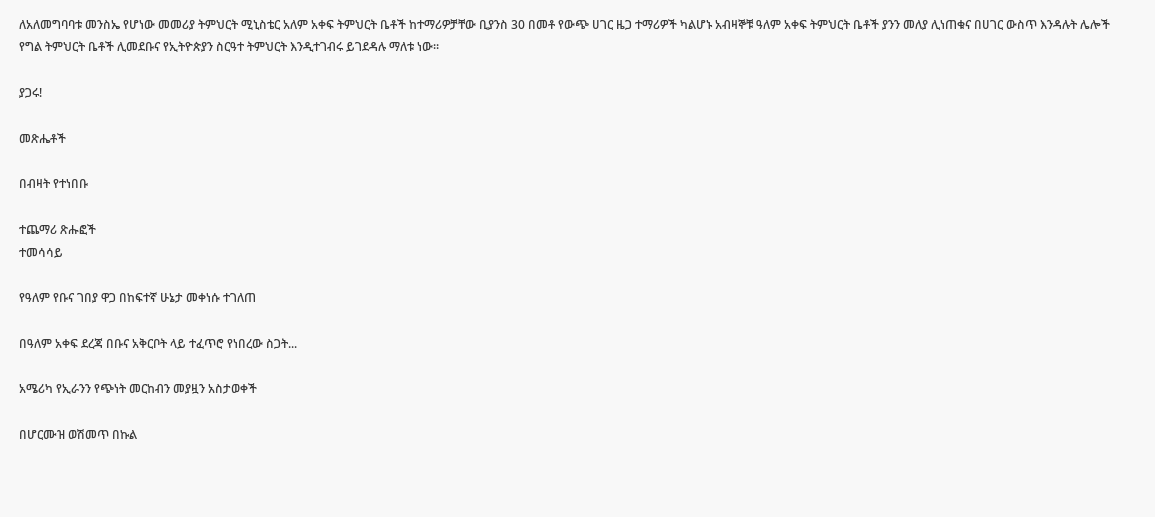ለአለመግባባቱ መንስኤ የሆነው መመሪያ ትምህርት ሚኒስቴር አለም አቀፍ ትምህርት ቤቶች ከተማሪዎቻቸው ቢያንስ 30 በመቶ የውጭ ሀገር ዜጋ ተማሪዎች ካልሆኑ አብዛኞቹ ዓለም አቀፍ ትምህርት ቤቶች ያንን መለያ ሊነጠቁና በሀገር ውስጥ እንዳሉት ሌሎች የግል ትምህርት ቤቶች ሊመደቡና የኢትዮጵያን ስርዓተ ትምህርት እንዲተገብሩ ይገደዳሉ ማለቱ ነው።

ያጋሩ!

መጽሔቶች

በብዛት የተነበቡ

ተጨማሪ ጽሑፎች
ተመሳሳይ

የዓለም የቡና ገበያ ዋጋ በከፍተኛ ሁኔታ መቀነሱ ተገለጠ

በዓለም አቀፍ ደረጃ በቡና አቅርቦት ላይ ተፈጥሮ የነበረው ስጋት...

አሜሪካ የኢራንን የጭነት መርከብን መያዟን አስታወቀች

በሆርሙዝ ወሽመጥ በኩል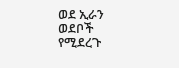ወደ ኢራን ወደቦች የሚደረጉ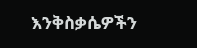እንቅስቃሴዎችን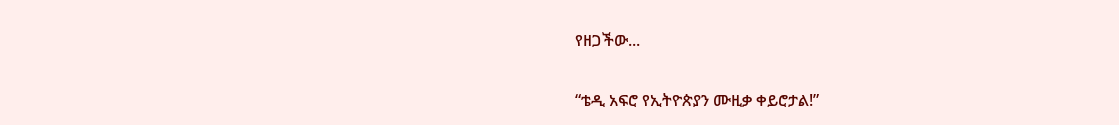የዘጋችው...

“ቴዲ አፍሮ የኢትዮጵያን ሙዚቃ ቀይሮታል!”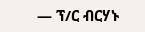— ፕ/ር ብርሃኑ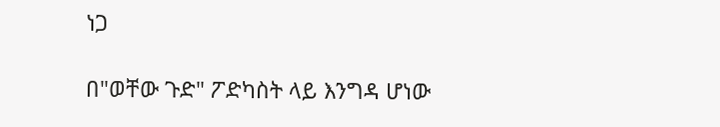ነጋ

በ"ወቸው ጉድ" ፖድካስት ላይ እንግዳ ሆነው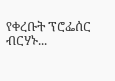የቀረቡት ፕሮፌሰር ብርሃኑ...